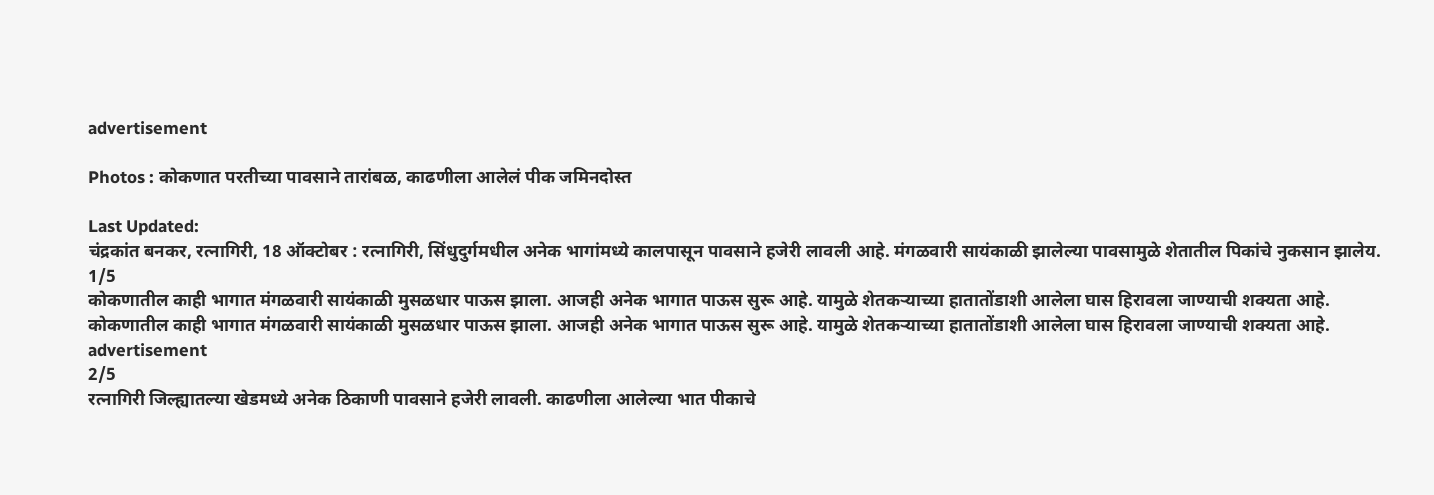advertisement

Photos : कोकणात परतीच्या पावसाने तारांबळ, काढणीला आलेलं पीक जमिनदोस्त

Last Updated:
चंद्रकांत बनकर, रत्नागिरी, 18 ऑक्टोबर : रत्नागिरी, सिंधुदुर्गमधील अनेक भागांमध्ये कालपासून पावसाने हजेरी लावली आहे. मंगळवारी सायंकाळी झालेल्या पावसामुळे शेतातील पिकांचे नुकसान झालेय.
1/5
कोकणातील काही भागात मंगळवारी सायंकाळी मुसळधार पाऊस झाला. आजही अनेक भागात पाऊस सुरू आहे. यामुळे शेतकऱ्याच्या हातातोंडाशी आलेला घास हिरावला जाण्याची शक्यता आहे.
कोकणातील काही भागात मंगळवारी सायंकाळी मुसळधार पाऊस झाला. आजही अनेक भागात पाऊस सुरू आहे. यामुळे शेतकऱ्याच्या हातातोंडाशी आलेला घास हिरावला जाण्याची शक्यता आहे.
advertisement
2/5
रत्नागिरी जिल्ह्यातल्या खेडमध्ये अनेक ठिकाणी पावसाने हजेरी लावली. काढणीला आलेल्या भात पीकाचे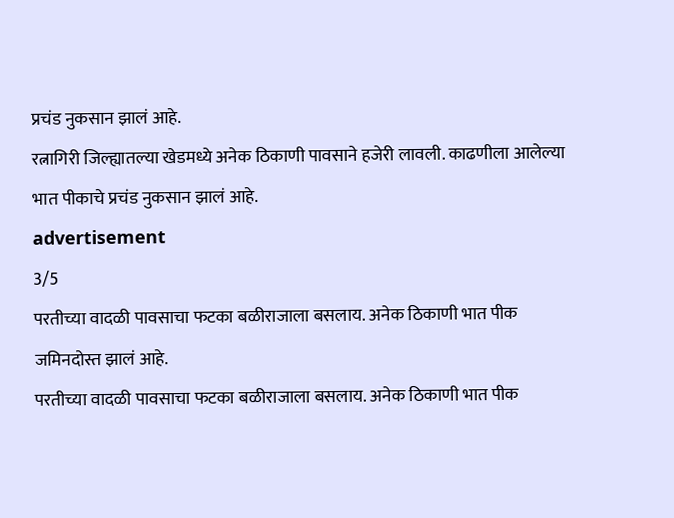प्रचंड नुकसान झालं आहे.
रत्नागिरी जिल्ह्यातल्या खेडमध्ये अनेक ठिकाणी पावसाने हजेरी लावली. काढणीला आलेल्या भात पीकाचे प्रचंड नुकसान झालं आहे.
advertisement
3/5
परतीच्या वादळी पावसाचा फटका बळीराजाला बसलाय. अनेक ठिकाणी भात पीक जमिनदोस्त झालं आहे.
परतीच्या वादळी पावसाचा फटका बळीराजाला बसलाय. अनेक ठिकाणी भात पीक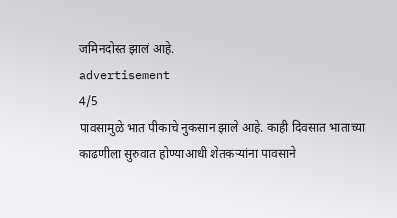जमिनदोस्त झालं आहे.
advertisement
4/5
पावसामुळे भात पीकाचे नुकसान झाले आहे. काही दिवसात भाताच्या काढणीला सुरुवात होण्याआधी शेतकऱ्यांना पावसाने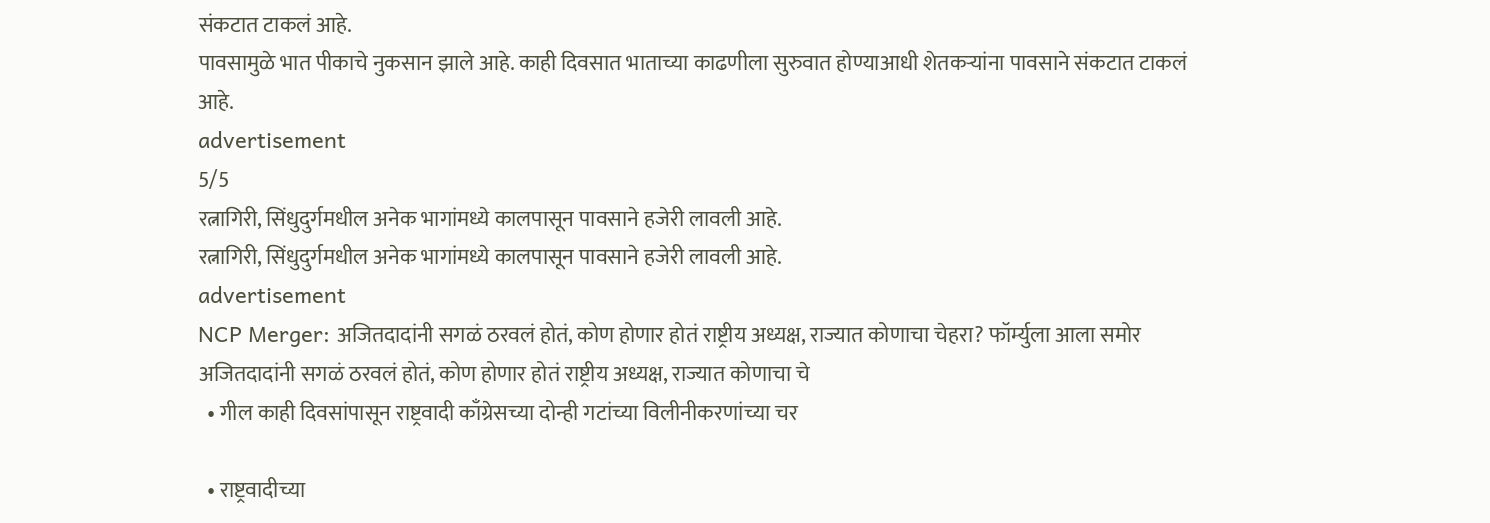संकटात टाकलं आहे.
पावसामुळे भात पीकाचे नुकसान झाले आहे. काही दिवसात भाताच्या काढणीला सुरुवात होण्याआधी शेतकऱ्यांना पावसाने संकटात टाकलं आहे.
advertisement
5/5
रत्नागिरी, सिंधुदुर्गमधील अनेक भागांमध्ये कालपासून पावसाने हजेरी लावली आहे.
रत्नागिरी, सिंधुदुर्गमधील अनेक भागांमध्ये कालपासून पावसाने हजेरी लावली आहे.
advertisement
NCP Merger: अजितदादांनी सगळं ठरवलं होतं, कोण होणार होतं राष्ट्रीय अध्यक्ष, राज्यात कोणाचा चेहरा? फॉर्म्युला आला समोर
अजितदादांनी सगळं ठरवलं होतं, कोण होणार होतं राष्ट्रीय अध्यक्ष, राज्यात कोणाचा चे
  • गील काही दिवसांपासून राष्ट्रवादी काँग्रेसच्या दोन्ही गटांच्या विलीनीकरणांच्या चर

  • राष्ट्रवादीच्या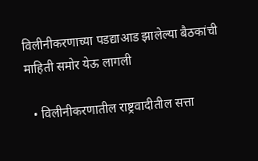विलीनीकरणाच्या पडद्याआड झालेल्या बैठकांची माहिती समोर येऊ लागली

  • विलीनीकरणातील राष्ट्रवादीतील सत्ता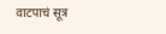वाटपाचं सूत्र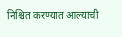निश्चित करण्यात आल्याची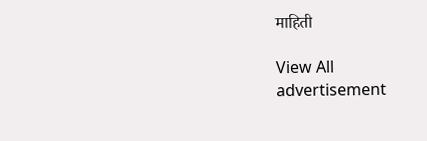माहिती

View All
advertisement